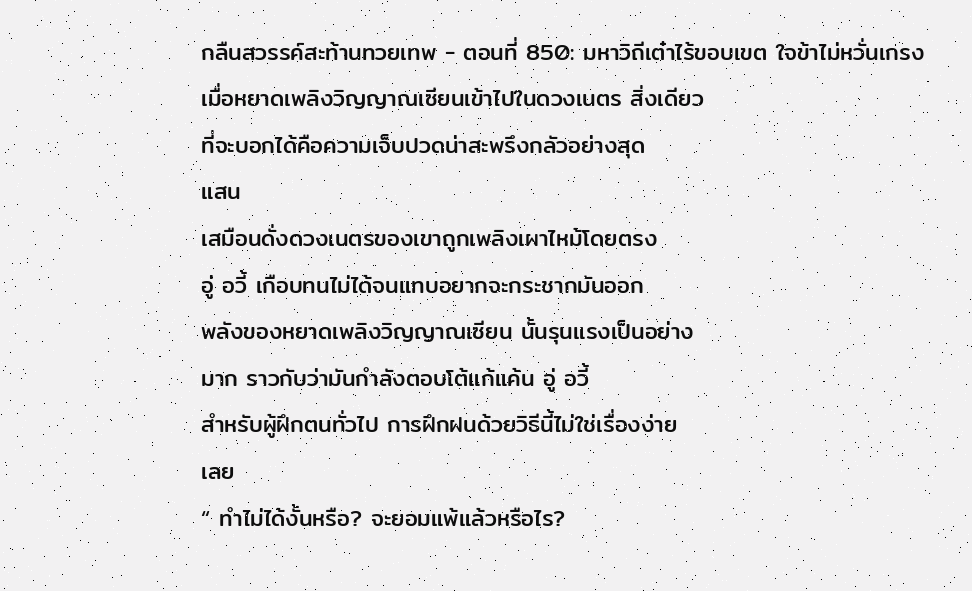กลืนสวรรค์สะท้านทวยเทพ - ตอนที่ 850: มหาวิถีเต๋าไร้ขอบเขต ใจข้าไม่หวั่นเกรง
เมื่อหยาดเพลิงวิญญาณเซียนเข้าไปในดวงเนตร สิ่งเดียว
ที่จะบอกได้คือความเจ็บปวดน่าสะพรึงกลัวอย่างสุด
แสน
เสมือนดั่งดวงเนตรของเขาถูกเพลิงเผาไหม้โดยตรง
อู่ อวี้ เกือบทนไม่ได้จนแทบอยากจะกระชากมันออก
พลังของหยาดเพลิงวิญญาณเซียน นั้นรุนแรงเป็นอย่าง
มาก ราวกับว่ามันกำลังตอบโต้แก้แค้น อู่ อวี้
สำหรับผู้ฝึกตนทั่วไป การฝึกฝนด้วยวิธีนี้ไม่ใช่เรื่องง่าย
เลย
“ ทำไม่ได้งั้นหรือ? จะยอมแพ้แล้วหรือไร?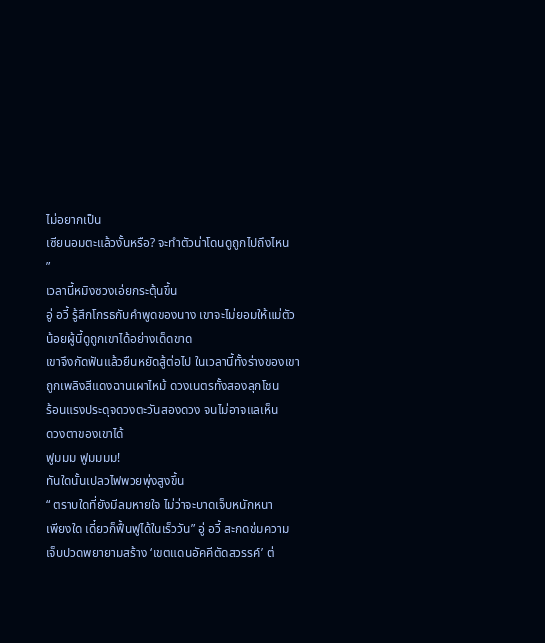ไม่อยากเป็น
เซียนอมตะแล้วงั้นหรือ? จะทำตัวน่าโดนดูถูกไปถึงไหน
”
เวลานี้หมิงซวงเอ่ยกระตุ้นขึ้น
อู่ อวี้ รู้สึกโกรธกับคำพูดของนาง เขาจะไม่ยอมให้แม่ตัว
น้อยผู้นี้ดูถูกเขาได้อย่างเด็ดขาด
เขาจึงกัดฟันแล้วยืนหยัดสู้ต่อไป ในเวลานี้ทั้งร่างของเขา
ถูกเพลิงสีแดงฉานเผาไหม้ ดวงเนตรทั้งสองลุกโชน
ร้อนแรงประดุจดวงตะวันสองดวง จนไม่อาจแลเห็น
ดวงตาของเขาได้
ฟูมมม ฟูมมมม!
ทันใดนั้นเปลวไฟพวยพุ่งสูงขึ้น
“ ตราบใดที่ยังมีลมหายใจ ไม่ว่าจะบาดเจ็บหนักหนา
เพียงใด เดี๋ยวก็ฟื้นฟูได้ในเร็ววัน” อู่ อวี้ สะกดข่มความ
เจ็บปวดพยายามสร้าง ‘เขตแดนอัคคีตัดสวรรค์’ ต่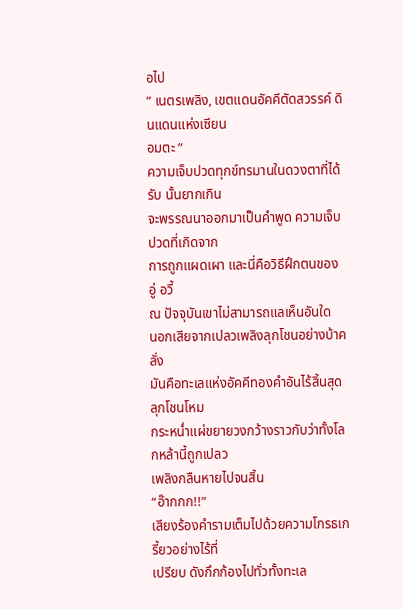อไป
” เนตรเพลิง, เขตแดนอัคคีตัดสวรรค์ ดินแดนแห่งเซียน
อมตะ ”
ความเจ็บปวดทุกข์ทรมานในดวงตาที่ได้รับ นั้นยากเกิน
จะพรรณนาออกมาเป็นคำพูด ความเจ็บปวดที่เกิดจาก
การถูกแผดเผา และนี่คือวิธีฝึกตนของ อู่ อวี้
ณ ปัจจุบันเขาไม่สามารถแลเห็นอันใด
นอกเสียจากเปลวเพลิงลุกโชนอย่างบ้าคลั่ง
มันคือทะเลแห่งอัคคีทองคำอันไร้สิ้นสุด ลุกโชนโหม
กระหน่ำแผ่ขยายวงกว้างราวกับว่าทั้งโลกหล้านี้ถูกเปลว
เพลิงกลืนหายไปจนสิ้น
“อ๊ากกก!!”
เสียงร้องคำรามเต็มไปด้วยความโกรธเกรี้ยวอย่างไร้ที่
เปรียบ ดังกึกก้องไปทั่วทั้งทะเล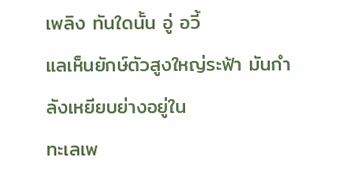เพลิง ทันใดนั้น อู่ อวี้
แลเห็นยักษ์ตัวสูงใหญ่ระฟ้า มันกำลังเหยียบย่างอยู่ใน
ทะเลเพ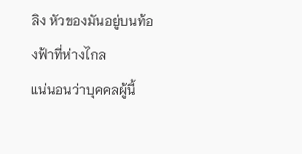ลิง หัวของมันอยู่บนท้องฟ้าที่ห่างไกล
แน่นอนว่าบุคคลผู้นี้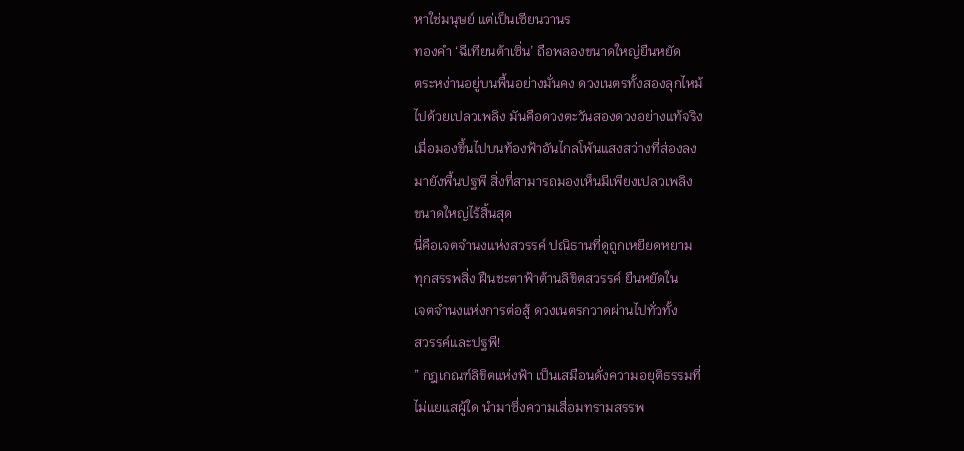หาใช่มนุษย์ แต่เป็นเซียนวานร
ทองคำ ‘ฉีเทียนต้าเซิ่น’ ถือพลองขนาดใหญ่ยืนหยัด
ตระหง่านอยู่บนพื้นอย่างมั่นคง ดวงเนตรทั้งสองลุกไหม้
ไปด้วยเปลวเพลิง มันคือดวงตะวันสองดวงอย่างแท้จริง
เมื่อมองขึ้นไปบนท้องฟ้าอันไกลโพ้นแสงสว่างที่ส่องลง
มายังพื้นปฐพี สิ่งที่สามารถมองเห็นมีเพียงเปลวเพลิง
ขนาดใหญ่ไร้สิ้นสุด
นี่คือเจตจำนงแห่งสวรรค์ ปณิธานที่ดูถูกเหยียดหยาม
ทุกสรรพสิ่ง ฝืนชะตาฟ้าต้านลิขิตสวรรค์ ยืนหยัดใน
เจตจำนงแห่งการต่อสู้ ดวงเนตรกวาดผ่านไปทั่วทั้ง
สวรรค์และปฐพี!
” กฎเกณฑ์ลิขิตแห่งฟ้า เป็นเสมือนดั่งความอยุติธรรมที่
ไม่แยแสผู้ใด นำมาซึ่งความเสื่อมทรามสรรพ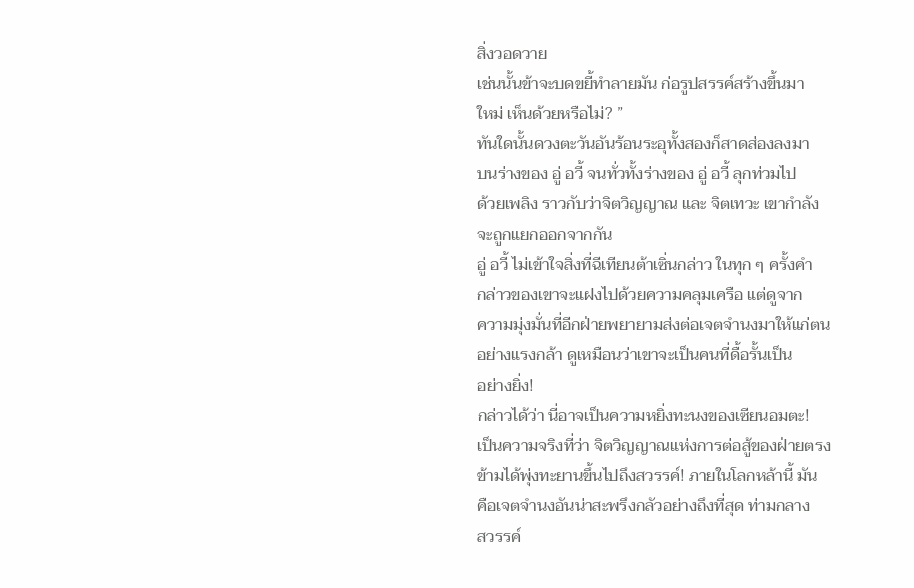สิ่งวอดวาย
เช่นนั้นข้าจะบดขยี้ทำลายมัน ก่อรูปสรรค์สร้างขึ้นมา
ใหม่ เห็นด้วยหรือไม่? ”
ทันใดนั้นดวงตะวันอันร้อนระอุทั้งสองก็สาดส่องลงมา
บนร่างของ อู่ อวี้ จนทั่วทั้งร่างของ อู่ อวี้ ลุกท่วมไป
ด้วยเพลิง ราวกับว่าจิตวิญญาณ และ จิตเทวะ เขากำลัง
จะถูกแยกออกจากกัน
อู่ อวี้ ไม่เข้าใจสิ่งที่ฉีเทียนต้าเซิ่นกล่าว ในทุก ๆ ครั้งคำ
กล่าวของเขาจะแฝงไปด้วยความคลุมเครือ แต่ดูจาก
ความมุ่งมั่นที่อีกฝ่ายพยายามส่งต่อเจตจำนงมาให้แก่ตน
อย่างแรงกล้า ดูเหมือนว่าเขาจะเป็นคนที่ดื้อรั้นเป็น
อย่างยิ่ง!
กล่าวได้ว่า นี่อาจเป็นความหยิ่งทะนงของเซียนอมตะ!
เป็นความจริงที่ว่า จิตวิญญาณแห่งการต่อสู้ของฝ่ายตรง
ข้ามได้พุ่งทะยานขึ้นไปถึงสวรรค์! ภายในโลกหล้านี้ มัน
คือเจตจำนงอันน่าสะพรึงกลัวอย่างถึงที่สุด ท่ามกลาง
สวรรค์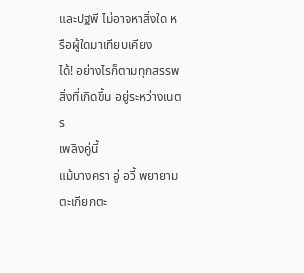และปฐพี ไม่อาจหาสิ่งใด หรือผู้ใดมาเทียบเคียง
ได้! อย่างไรก็ตามทุกสรรพสิ่งที่เกิดขึ้น อยู่ระหว่างเนตร
เพลิงคู่นี้
แม้บางครา อู่ อวี้ พยายามตะเกียกตะ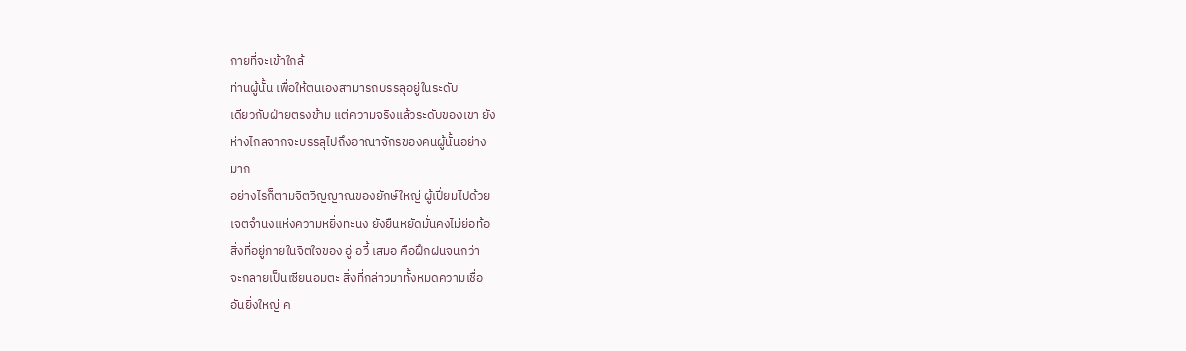กายที่จะเข้าใกล้
ท่านผู้นั้น เพื่อให้ตนเองสามารถบรรลุอยู่ในระดับ
เดียวกับฝ่ายตรงข้าม แต่ความจริงแล้วระดับของเขา ยัง
ห่างไกลจากจะบรรลุไปถึงอาณาจักรของคนผู้นั้นอย่าง
มาก
อย่างไรก็ตามจิตวิญญาณของยักษ์ใหญ่ ผู้เปี่ยมไปด้วย
เจตจำนงแห่งความหยิ่งทะนง ยังยืนหยัดมั่นคงไม่ย่อท้อ
สิ่งที่อยู่ภายในจิตใจของ อู่ อวี้ เสมอ คือฝึกฝนจนกว่า
จะกลายเป็นเซียนอมตะ สิ่งที่กล่าวมาทั้งหมดความเชื่อ
อันยิ่งใหญ่ ค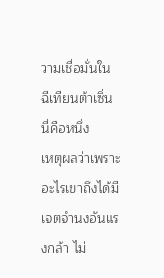วามเชื่อมั่นใน ฉีเทียนต้าเซิ่น นี่คือหนึ่ง
เหตุผลว่าเพราะอะไรเขาถึงได้มีเจตจำนงอันแรงกล้า ไม่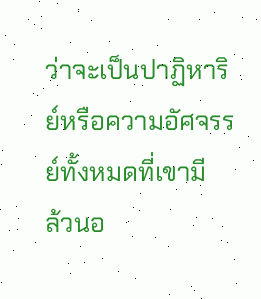ว่าจะเป็นปาฏิหาริย์หรือความอัศจรรย์ทั้งหมดที่เขามี
ล้วนอ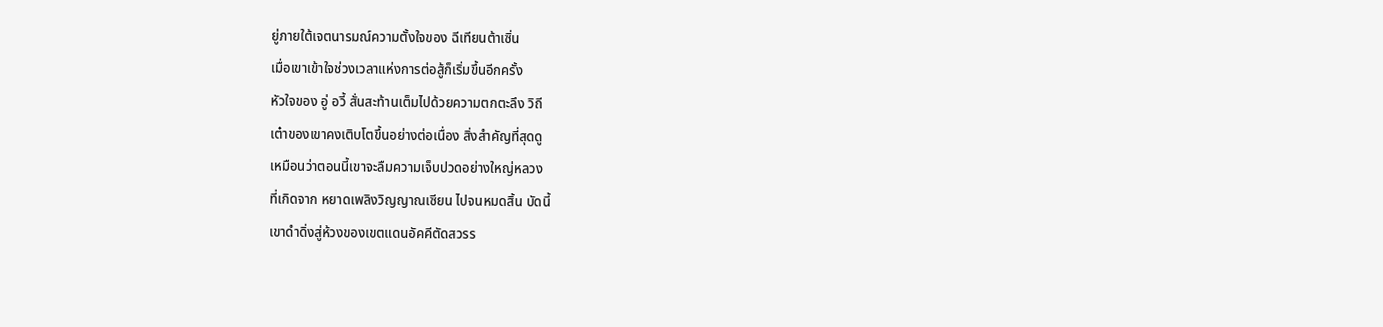ยู่ภายใต้เจตนารมณ์ความตั้งใจของ ฉีเทียนต้าเซิ่น
เมื่อเขาเข้าใจช่วงเวลาแห่งการต่อสู้ก็เริ่มขึ้นอีกครั้ง
หัวใจของ อู่ อวี้ สั่นสะท้านเต็มไปด้วยความตกตะลึง วิถี
เต๋าของเขาคงเติบโตขึ้นอย่างต่อเนื่อง สิ่งสำคัญที่สุดดู
เหมือนว่าตอนนี้เขาจะลืมความเจ็บปวดอย่างใหญ่หลวง
ที่เกิดจาก หยาดเพลิงวิญญาณเซียน ไปจนหมดสิ้น บัดนี้
เขาดำดิ่งสู่ห้วงของเขตแดนอัคคีตัดสวรร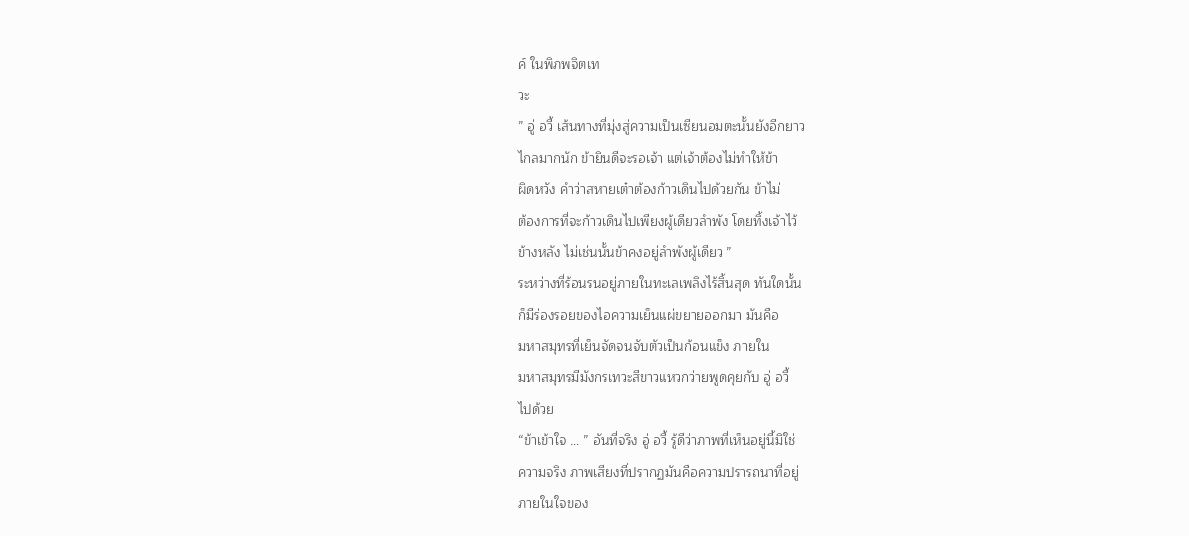ค์ ในพิภพจิตเท
วะ
” อู่ อวี้ เส้นทางที่มุ่งสู่ความเป็นเซียนอมตะนั้นยังอีกยาว
ไกลมากนัก ข้ายินดีจะรอเจ้า แต่เจ้าต้องไม่ทำให้ข้า
ผิดหวัง คำว่าสหายเต๋าต้องก้าวเดินไปด้วยกัน ข้าไม่
ต้องการที่จะก้าวเดินไปเพียงผู้เดียวลำพัง โดยทิ้งเจ้าไว้
ข้างหลัง ไม่เช่นนั้นข้าคงอยู่ลำพังผู้เดียว ”
ระหว่างที่ร้อนรนอยู่ภายในทะเลเพลิงไร้สิ้นสุด ทันใดนั้น
ก็มีร่องรอยของไอความเย็นแผ่ขยายออกมา มันคือ
มหาสมุทรที่เย็นจัดจนจับตัวเป็นก้อนแข็ง ภายใน
มหาสมุทรมีมังกรเทวะสีขาวแหวกว่ายพูดคุยกับ อู่ อวี้
ไปด้วย
“ข้าเข้าใจ … ” อันที่จริง อู่ อวี้ รู้ดีว่าภาพที่เห็นอยู่นี้มิใช่
ความจริง ภาพเสียงที่ปรากฏมันคือความปรารถนาที่อยู่
ภายในใจของ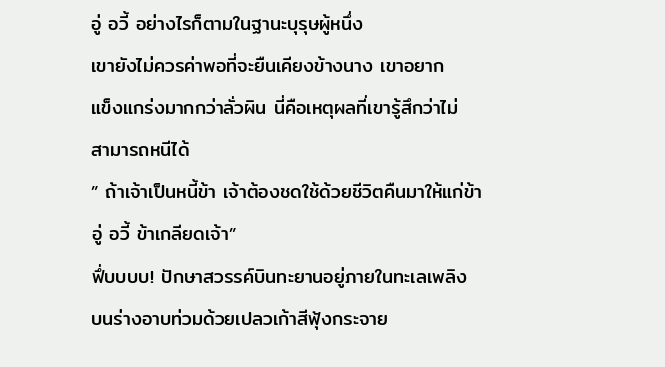อู่ อวี้ อย่างไรก็ตามในฐานะบุรุษผู้หนึ่ง
เขายังไม่ควรค่าพอที่จะยืนเคียงข้างนาง เขาอยาก
แข็งแกร่งมากกว่าลั่วผิน นี่คือเหตุผลที่เขารู้สึกว่าไม่
สามารถหนีได้
” ถ้าเจ้าเป็นหนี้ข้า เจ้าต้องชดใช้ด้วยชีวิตคืนมาให้แก่ข้า
อู่ อวี้ ข้าเกลียดเจ้า”
ฟึ่บบบบ! ปักษาสวรรค์บินทะยานอยู่ภายในทะเลเพลิง
บนร่างอาบท่วมด้วยเปลวเก้าสีฟุ้งกระจาย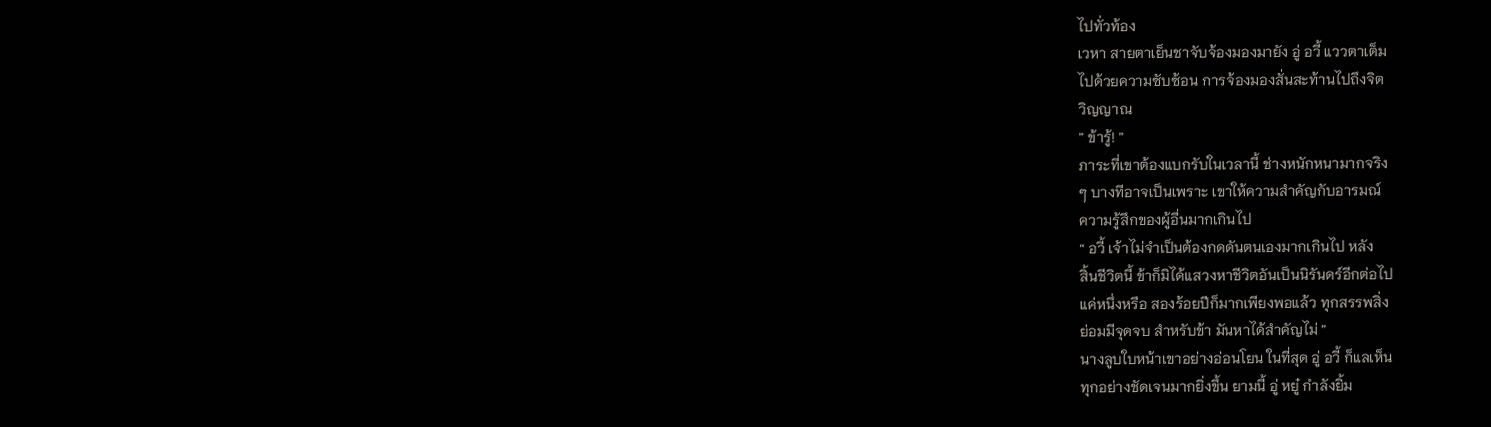ไปทั่วท้อง
เวหา สายตาเย็นชาจับจ้องมองมายัง อู่ อวี้ แววตาเต็ม
ไปด้วยความซับซ้อน การจ้องมองสั่นสะท้านไปถึงจิต
วิญญาณ
” ข้ารู้! ”
ภาระที่เขาต้องแบกรับในเวลานี้ ช่างหนักหนามากจริง
ๆ บางทีอาจเป็นเพราะ เขาให้ความสำคัญกับอารมณ์
ความรู้สึกของผู้อื่นมากเกินไป
“ อวี้ เจ้าไม่จำเป็นต้องกดดันตนเองมากเกินไป หลัง
สิ้นชีวิตนี้ ข้าก็มิได้แสวงหาชีวิตอันเป็นนิรันดร์อีกต่อไป
แค่หนึ่งหรือ สองร้อยปีก็มากเพียงพอแล้ว ทุกสรรพสิ่ง
ย่อมมีจุดจบ สำหรับข้า มันหาได้สำคัญไม่ ”
นางลูบใบหน้าเขาอย่างอ่อนโยน ในที่สุด อู่ อวี้ ก็แลเห็น
ทุกอย่างชัดเจนมากยิ่งขึ้น ยามนี้ อู่ หยู๋ กำลังยิ้ม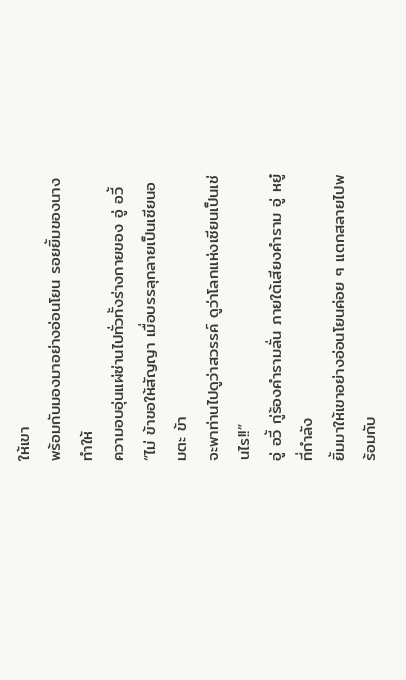ให้เขา
พร้อมกับมองมาอย่างอ่อนโยน รอยยิ้มของนางทำให้
ความอบอุ่นแผ่ซ่านไปทั่วทั้งร่างกายของ อู่ อวี้
“ไม่ ข้าขอให้สัญญา เมื่อบรรลุกลายเป็นเซียนอมตะ ข้า
จะพาท่านไปดูว่าสวรรค์ ดูว่าโลกแห่งเซียนเป็นเช่นไร!!”
อู่ อวี้ กู่ร้องคำรามลั่น ภายใต้เสียงคำราม อู่ หยู๋ ที่กำลัง
ยิ้มมาให้เขาอย่างอ่อนโยนค่อย ๆ แตกสลายไปพร้อมกับ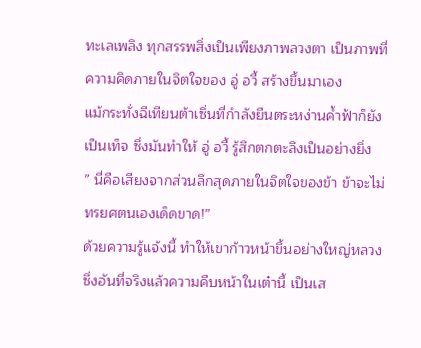ทะเลเพลิง ทุกสรรพสิ่งเป็นเพียงภาพลวงตา เป็นภาพที่
ความคิดภายในจิตใจของ อู่ อวี้ สร้างขึ้นมาเอง
แม้กระทั่งฉีเทียนต้าเซิ่นที่กำลังยืนตระหง่านค้ำฟ้าก็ยัง
เป็นเท็จ ซึ่งมันทำให้ อู่ อวี้ รู้สึกตกตะลึงเป็นอย่างยิ่ง
” นี่คือเสียงจากส่วนลึกสุดภายในจิตใจของข้า ข้าจะไม่
ทรยศตนเองเด็ดขาด!”
ด้วยความรู้แจ้งนี้ ทำให้เขาก้าวหน้าขึ้นอย่างใหญ่หลวง
ซึ่งอันที่จริงแล้วความคืบหน้าในเต๋านี้ เป็นเส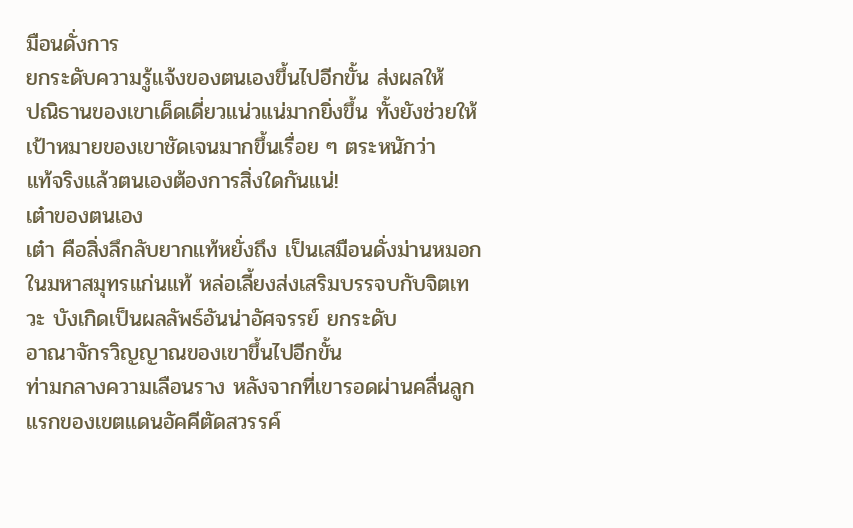มือนดั่งการ
ยกระดับความรู้แจ้งของตนเองขึ้นไปอีกขั้น ส่งผลให้
ปณิธานของเขาเด็ดเดี่ยวแน่วแน่มากยิ่งขึ้น ทั้งยังช่วยให้
เป้าหมายของเขาชัดเจนมากขึ้นเรื่อย ๆ ตระหนักว่า
แท้จริงแล้วตนเองต้องการสิ่งใดกันแน่!
เต๋าของตนเอง
เต๋า คือสิ่งลึกลับยากแท้หยั่งถึง เป็นเสมือนดั่งม่านหมอก
ในมหาสมุทรแก่นแท้ หล่อเลี้ยงส่งเสริมบรรจบกับจิตเท
วะ บังเกิดเป็นผลลัพธ์อันน่าอัศจรรย์ ยกระดับ
อาณาจักรวิญญาณของเขาขึ้นไปอีกขั้น
ท่ามกลางความเลือนราง หลังจากที่เขารอดผ่านคลื่นลูก
แรกของเขตแดนอัคคีตัดสวรรค์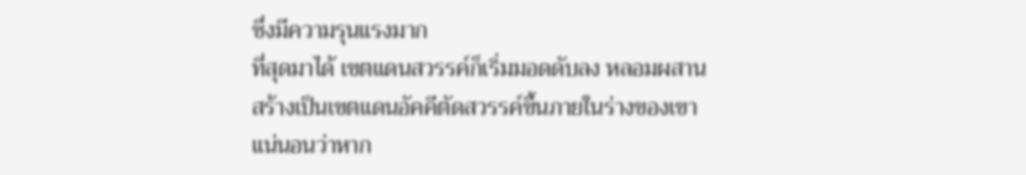ซึ่งมีความรุนแรงมาก
ที่สุดมาได้ เขตแดนสวรรค์ก็เริ่มมอดดับลง หลอมผสาน
สร้างเป็นเขตแดนอัคคีตัดสวรรค์ขึ้นภายในร่างของเขา
แน่นอนว่าหาก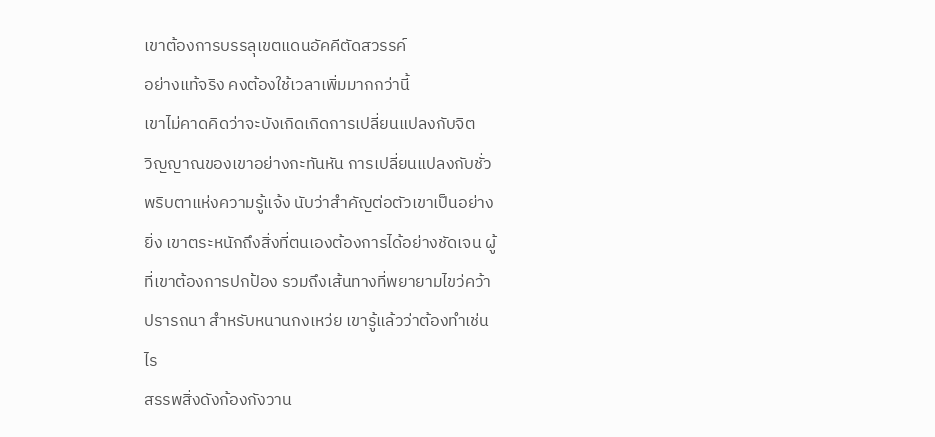เขาต้องการบรรลุเขตแดนอัคคีตัดสวรรค์
อย่างแท้จริง คงต้องใช้เวลาเพิ่มมากกว่านี้
เขาไม่คาดคิดว่าจะบังเกิดเกิดการเปลี่ยนแปลงกับจิต
วิญญาณของเขาอย่างกะทันหัน การเปลี่ยนแปลงกับชั่ว
พริบตาแห่งความรู้แจ้ง นับว่าสำคัญต่อตัวเขาเป็นอย่าง
ยิ่ง เขาตระหนักถึงสิ่งที่ตนเองต้องการได้อย่างชัดเจน ผู้
ที่เขาต้องการปกป้อง รวมถึงเส้นทางที่พยายามไขว่คว้า
ปรารถนา สำหรับหนานกงเหว่ย เขารู้แล้วว่าต้องทำเช่น
ไร
สรรพสิ่งดังก้องกังวาน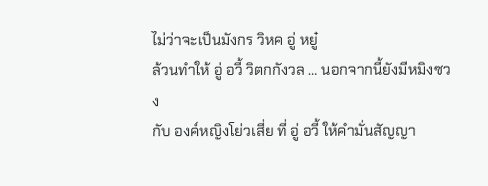ไม่ว่าจะเป็นมังกร วิหค อู่ หยู๋
ล้วนทำให้ อู่ อวี้ วิตกกังวล … นอกจากนี้ยังมีหมิงซวง
กับ องค์หญิงโย่วเสี่ย ที่ อู่ อวี้ ให้คำมั่นสัญญา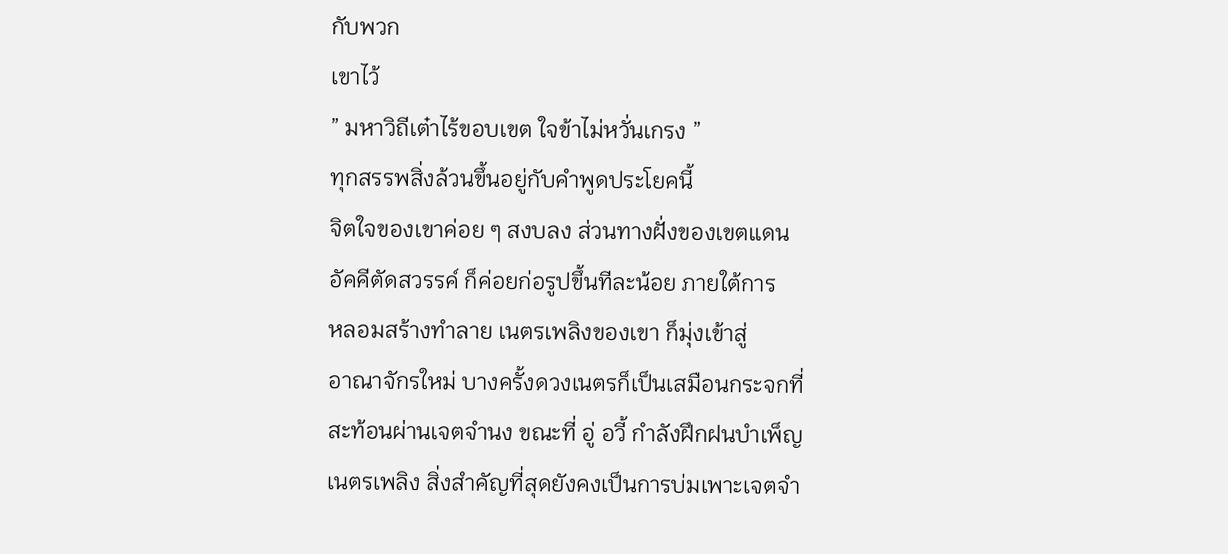กับพวก
เขาไว้
” มหาวิถีเต๋าไร้ขอบเขต ใจข้าไม่หวั่นเกรง ”
ทุกสรรพสิ่งล้วนขึ้นอยู่กับคำพูดประโยคนี้
จิตใจของเขาค่อย ๆ สงบลง ส่วนทางฝั่งของเขตแดน
อัคคีตัดสวรรค์ ก็ค่อยก่อรูปขึ้นทีละน้อย ภายใต้การ
หลอมสร้างทำลาย เนตรเพลิงของเขา ก็มุ่งเข้าสู่
อาณาจักรใหม่ บางครั้งดวงเนตรก็เป็นเสมือนกระจกที่
สะท้อนผ่านเจตจำนง ขณะที่ อู่ อวี้ กำลังฝึกฝนบำเพ็ญ
เนตรเพลิง สิ่งสำคัญที่สุดยังคงเป็นการบ่มเพาะเจตจำ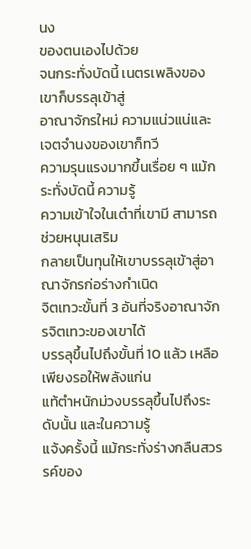นง
ของตนเองไปด้วย
จนกระทั่งบัดนี้ เนตรเพลิงของเขาก็บรรลุเข้าสู่
อาณาจักรใหม่ ความแน่วแน่และเจตจำนงของเขาก็ทวี
ความรุนแรงมากขึ้นเรื่อย ๆ แม้กระทั่งบัดนี้ ความรู้
ความเข้าใจในเต๋าที่เขามี สามารถช่วยหนุนเสริม
กลายเป็นทุนให้เขาบรรลุเข้าสู่อาณาจักรก่อร่างกำเนิด
จิตเทวะขั้นที่ 3 อันที่จริงอาณาจักรจิตเทวะของเขาได้
บรรลุขึ้นไปถึงขั้นที่ 10 แล้ว เหลือเพียงรอให้พลังแก่น
แท้ตำหนักม่วงบรรลุขึ้นไปถึงระดับนั้น และในความรู้
แจ้งครั้งนี้ แม้กระทั่งร่างกลืนสวรรค์ของ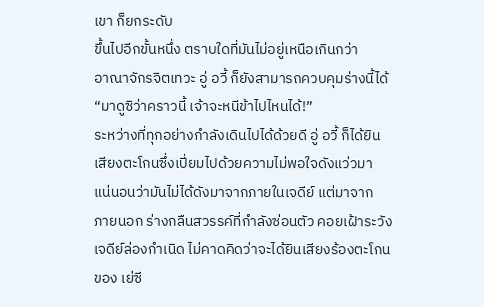เขา ก็ยกระดับ
ขึ้นไปอีกขั้นหนึ่ง ตราบใดที่มันไม่อยู่เหนือเกินกว่า
อาณาจักรจิตเทวะ อู่ อวี้ ก็ยังสามารถควบคุมร่างนี้ได้
“มาดูซิว่าคราวนี้ เจ้าจะหนีข้าไปไหนได้!”
ระหว่างที่ทุกอย่างกำลังเดินไปได้ด้วยดี อู่ อวี้ ก็ได้ยิน
เสียงตะโกนซึ่งเปี่ยมไปด้วยความไม่พอใจดังแว่วมา
แน่นอนว่ามันไม่ได้ดังมาจากภายในเจดีย์ แต่มาจาก
ภายนอก ร่างกลืนสวรรค์ที่กำลังซ่อนตัว คอยเฝ้าระวัง
เจดีย์ล่องกำเนิด ไม่คาดคิดว่าจะได้ยินเสียงร้องตะโกน
ของ เย่ซี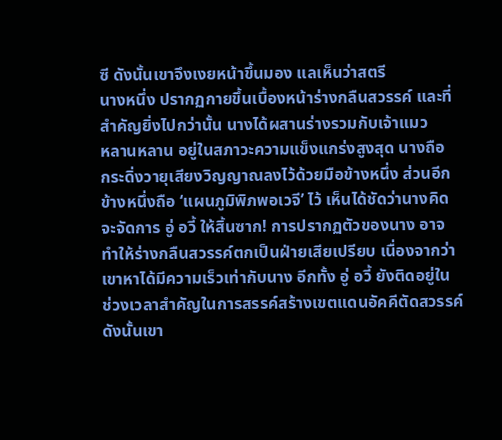ซี ดังนั้นเขาจึงเงยหน้าขึ้นมอง แลเห็นว่าสตรี
นางหนึ่ง ปรากฏกายขึ้นเบื้องหน้าร่างกลืนสวรรค์ และที่
สำคัญยิ่งไปกว่านั้น นางได้ผสานร่างรวมกับเจ้าแมว
หลานหลาน อยู่ในสภาวะความแข็งแกร่งสูงสุด นางถือ
กระดิ่งวายุเสียงวิญญาณลงไว้ด้วยมือข้างหนึ่ง ส่วนอีก
ข้างหนึ่งถือ ‘แผนภูมิพิภพอเวจี’ ไว้ เห็นได้ชัดว่านางคิด
จะจัดการ อู่ อวี้ ให้สิ้นซาก! การปรากฏตัวของนาง อาจ
ทำให้ร่างกลืนสวรรค์ตกเป็นฝ่ายเสียเปรียบ เนื่องจากว่า
เขาหาได้มีความเร็วเท่ากับนาง อีกทั้ง อู่ อวี้ ยังติดอยู่ใน
ช่วงเวลาสำคัญในการสรรค์สร้างเขตแดนอัคคีตัดสวรรค์
ดังนั้นเขา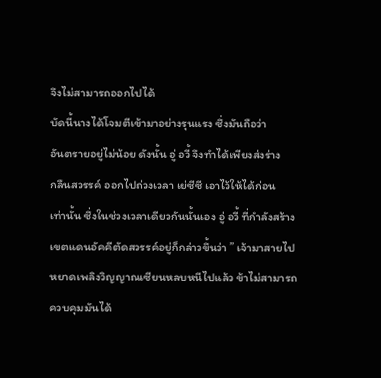จึงไม่สามารถออกไปได้
บัดนี้นางได้โจมตีเข้ามาอย่างรุนแรง ซึ่งมันถือว่า
อันตรายอยู่ไม่น้อย ดังนั้น อู่ อวี้ จึงทำได้เพียงส่งร่าง
กลืนสวรรค์ ออกไปถ่วงเวลา เย่ซีซี เอาไว้ให้ได้ก่อน
เท่านั้น ซึ่งในช่วงเวลาเดียวกันนั้นเอง อู่ อวี้ ที่กำลังสร้าง
เขตแดนอัคคีตัดสวรรค์อยู่ก็กล่าวขึ้นว่า ” เจ้ามาสายไป
หยาดเพลิงวิญญาณเซียนหลบหนีไปแล้ว ข้าไม่สามารถ
ควบคุมมันได้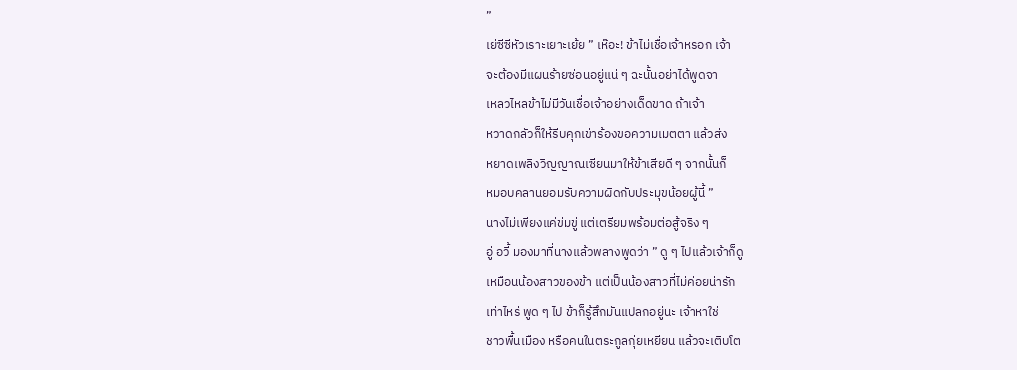”
เย่ซีซีหัวเราะเยาะเย้ย ” เห๊อะ! ข้าไม่เชื่อเจ้าหรอก เจ้า
จะต้องมีแผนร้ายซ่อนอยู่แน่ ๆ ฉะนั้นอย่าได้พูดจา
เหลวไหลข้าไม่มีวันเชื่อเจ้าอย่างเด็ดขาด ถ้าเจ้า
หวาดกลัวก็ให้รีบคุกเข่าร้องขอความเมตตา แล้วส่ง
หยาดเพลิงวิญญาณเซียนมาให้ข้าเสียดี ๆ จากนั้นก็
หมอบคลานยอมรับความผิดกับประมุขน้อยผู้นี้ ”
นางไม่เพียงแค่ข่มขู่ แต่เตรียมพร้อมต่อสู้จริง ๆ
อู่ อวี้ มองมาที่นางแล้วพลางพูดว่า ” ดู ๆ ไปแล้วเจ้าก็ดู
เหมือนน้องสาวของข้า แต่เป็นน้องสาวที่ไม่ค่อยน่ารัก
เท่าไหร่ พูด ๆ ไป ข้าก็รู้สึกมันแปลกอยู่นะ เจ้าหาใช่
ชาวพื้นเมือง หรือคนในตระกูลกุ่ยเหยียน แล้วจะเติบโต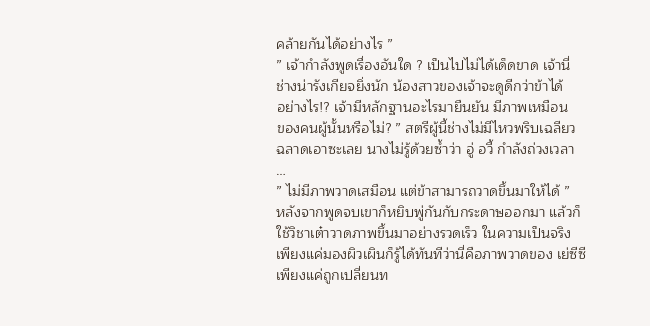คล้ายกันได้อย่างไร ”
” เจ้ากำลังพูดเรื่องอันใด ? เป็นไปไม่ได้เด็ดขาด เจ้านี่
ช่างน่ารังเกียจยิ่งนัก น้องสาวของเจ้าจะดูดีกว่าข้าได้
อย่างไร!? เจ้ามีหลักฐานอะไรมายืนยัน มีภาพเหมือน
ของคนผู้นั้นหรือไม่? ” สตรีผู้นี้ช่างไม่มีไหวพริบเฉลียว
ฉลาดเอาซะเลย นางไม่รู้ด้วยซ้ำว่า อู่ อวี้ กำลังถ่วงเวลา
…
” ไม่มีภาพวาดเสมือน แต่ข้าสามารถวาดขึ้นมาให้ได้ ”
หลังจากพูดจบเขาก็หยิบพู่กันกับกระดาษออกมา แล้วก็
ใช้วิชาเต๋าวาดภาพขึ้นมาอย่างรวดเร็ว ในความเป็นจริง
เพียงแค่มองผิวเผินก็รู้ได้ทันทีว่านี่คือภาพวาดของ เย่ซีซี
เพียงแค่ถูกเปลี่ยนท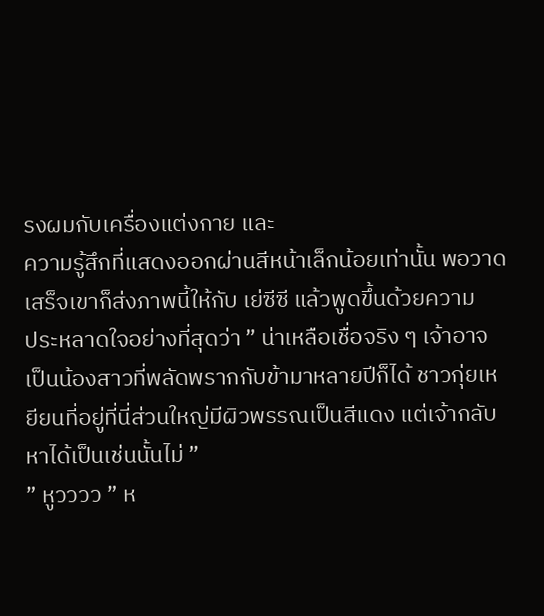รงผมกับเครื่องแต่งกาย และ
ความรู้สึกที่แสดงออกผ่านสีหน้าเล็กน้อยเท่านั้น พอวาด
เสร็จเขาก็ส่งภาพนี้ให้กับ เย่ซีซี แล้วพูดขึ้นด้วยความ
ประหลาดใจอย่างที่สุดว่า ” น่าเหลือเชื่อจริง ๆ เจ้าอาจ
เป็นน้องสาวที่พลัดพรากกับข้ามาหลายปีก็ได้ ชาวกุ่ยเห
ยียนที่อยู่ที่นี่ส่วนใหญ่มีผิวพรรณเป็นสีแดง แต่เจ้ากลับ
หาได้เป็นเช่นนั้นไม่ ”
” หูวววว ” ห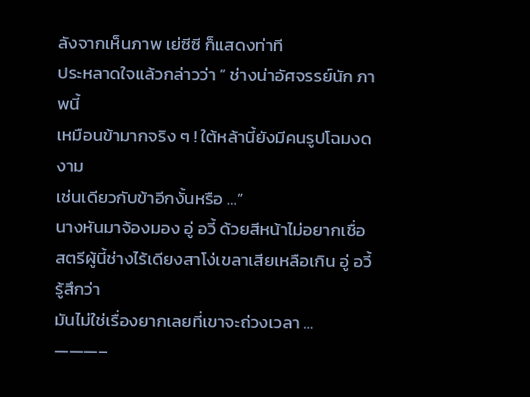ลังจากเห็นภาพ เย่ซีซี ก็แสดงท่าที
ประหลาดใจแล้วกล่าวว่า ” ช่างน่าอัศจรรย์นัก ภาพนี้
เหมือนข้ามากจริง ๆ ! ใต้หล้านี้ยังมีคนรูปโฉมงดงาม
เช่นเดียวกับข้าอีกงั้นหรือ …”
นางหันมาจ้องมอง อู่ อวี้ ด้วยสีหน้าไม่อยากเชื่อ
สตรีผู้นี้ช่างไร้เดียงสาโง่เขลาเสียเหลือเกิน อู่ อวี้ รู้สึกว่า
มันไม่ใช่เรื่องยากเลยที่เขาจะถ่วงเวลา …
———–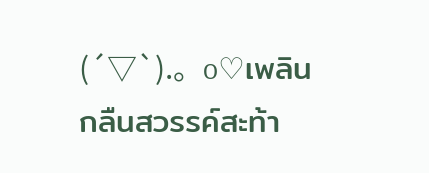(´▽`).。o♡เพลิน
กลืนสวรรค์สะท้า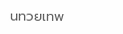นทวยเทพ